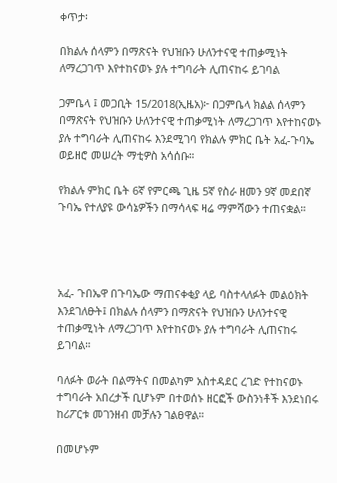ቀጥታ፡

በክልሉ ሰላምን በማጽናት የህዝቡን ሁለንተናዊ ተጠቃሚነት ለማረጋገጥ እየተከናወኑ ያሉ ተግባራት ሊጠናከሩ ይገባል

ጋምቤላ ፤ መጋቢት 15/2018(ኢዜአ)፦ በጋምቤላ ክልል ሰላምን በማጽናት የህዝቡን ሁለንተናዊ ተጠቃሚነት ለማረጋገጥ እየተከናወኑ ያሉ ተግባራት ሊጠናከሩ እንደሚገባ የክልሉ ምክር ቤት አፈ-ጉባኤ ወይዘሮ መሠረት ማቲዎስ አሳሰቡ።

የክልሉ ምክር ቤት 6ኛ የምርጫ ጊዜ 5ኛ የስራ ዘመን 9ኛ መደበኛ ጉባኤ የተለያዩ ውሳኔዎችን በማሳላፍ ዛሬ ማምሻውን ተጠናቋል።




አፈ- ጉበኤዋ በጉባኤው ማጠናቀቂያ ላይ ባስተላለፉት መልዕክት እንደገለፁት፤ በክልሉ ሰላምን በማጽናት የህዝቡን ሁለንተናዊ ተጠቃሚነት ለማረጋገጥ እየተከናወኑ ያሉ ተግባራት ሊጠናከሩ ይገባል።

ባለፉት ወራት በልማትና በመልካም አስተዳደር ረገድ የተከናወኑ ተግባራት አበረታች ቢሆኑም በተወሰኑ ዘርፎች ውስንነቶች እንደነበሩ ከሪፖርቱ መገንዘብ መቻሉን ገልፀዋል።

በመሆኑም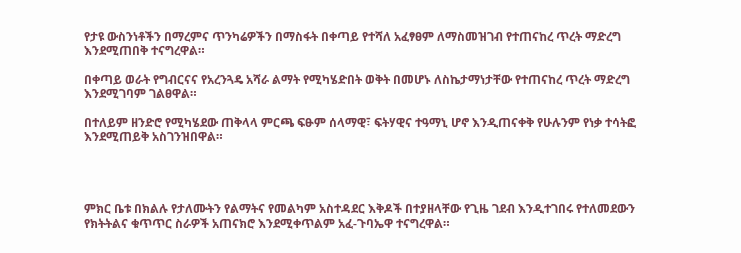የታዩ ውስንነቶችን በማረምና ጥንካሬዎችን በማስፋት በቀጣይ የተሻለ አፈፃፀም ለማስመዝገብ የተጠናከረ ጥረት ማድረግ እንደሚጠበቅ ተናግረዋል።

በቀጣይ ወራት የግብርናና የአረንጓዴ አሻራ ልማት የሚካሄድበት ወቅት በመሆኑ ለስኬታማነታቸው የተጠናከረ ጥረት ማድረግ እንደሚገባም ገልፀዋል።

በተለይም ዘንድሮ የሚካሄደው ጠቅላላ ምርጫ ፍፁም ሰላማዊ፣ ፍትሃዊና ተዓማኒ ሆኖ እንዲጠናቀቅ የሁሉንም የነቃ ተሳትፎ እንደሚጠይቅ አስገንዝበዋል።




ምክር ቤቱ በክልሉ የታለሙትን የልማትና የመልካም አስተዳደር እቅዶች በተያዘላቸው የጊዜ ገደብ እንዲተገበሩ የተለመደውን የክትትልና ቁጥጥር ስራዎች አጠናክሮ እንደሚቀጥልም አፈ-ጉባኤዋ ተናግረዋል።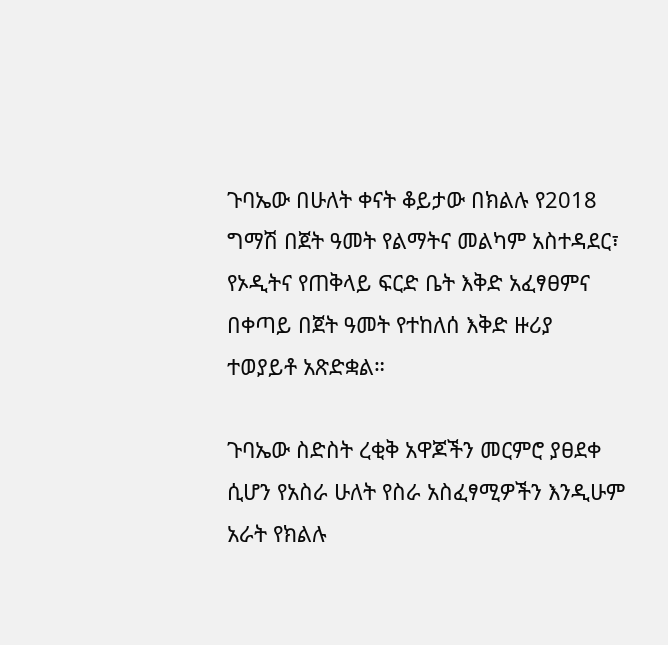ጉባኤው በሁለት ቀናት ቆይታው በክልሉ የ2018 ግማሽ በጀት ዓመት የልማትና መልካም አስተዳደር፣ የኦዲትና የጠቅላይ ፍርድ ቤት እቅድ አፈፃፀምና በቀጣይ በጀት ዓመት የተከለሰ እቅድ ዙሪያ ተወያይቶ አጽድቋል።

ጉባኤው ስድስት ረቂቅ አዋጆችን መርምሮ ያፀደቀ ሲሆን የአስራ ሁለት የስራ አስፈፃሚዎችን እንዲሁም አራት የክልሉ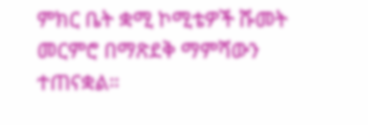ምክር ቤት ቋሚ ኮሚቴዎች ሹመት መርምሮ በማጽደቅ ማምሻውን ተጠናቋል።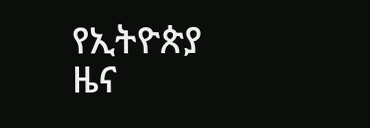የኢትዮጵያ ዜና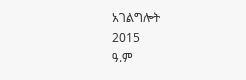አገልግሎት
2015
ዓ.ም